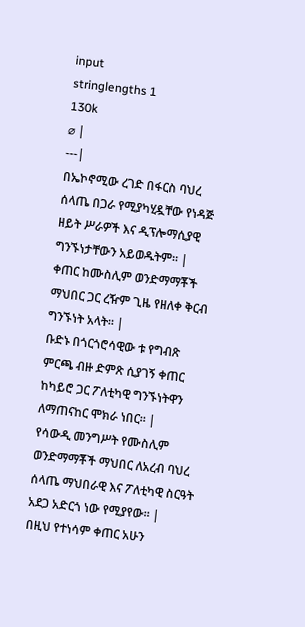input
stringlengths 1
130k
⌀ |
---|
በኤኮኖሚው ረገድ በፋርስ ባህረ ሰላጤ በጋራ የሚያካሂዷቸው የነዳጅ ዘይት ሥራዎች እና ዲፕሎማሲያዊ ግንኙነታቸውን አይወዱትም። |
ቀጠር ከሙስሊም ወንድማማቾች ማህበር ጋር ረዥም ጊዜ የዘለቀ ቅርብ ግንኙነት አላት። |
ቡድኑ በጎርጎሮሳዊው ቱ የግብጽ ምርጫ ብዙ ድምጽ ሲያገኝ ቀጠር ከካይሮ ጋር ፖለቲካዊ ግንኙነትዋን ለማጠናከር ሞክራ ነበር። |
የሳውዲ መንግሥት የሙስሊም ወንድማማቾች ማህበር ለአረብ ባህረ ሰላጤ ማህበራዊ እና ፖለቲካዊ ስርዓት አደጋ አድርጎ ነው የሚያየው። |
በዚህ የተነሳም ቀጠር አሁን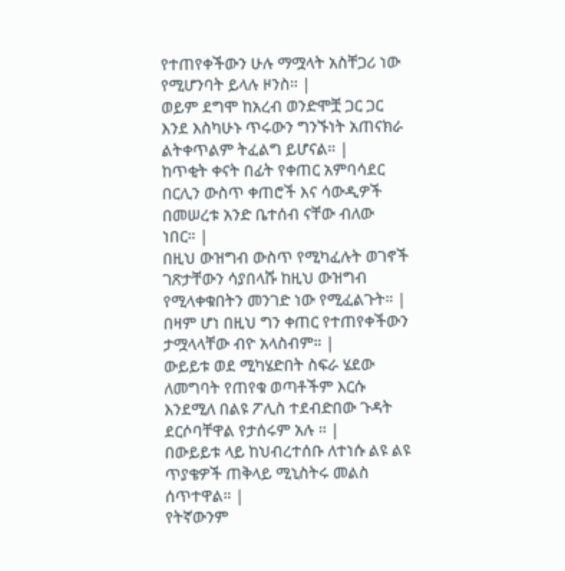የተጠየቀችውን ሁሉ ማሟላት አስቸጋሪ ነው የሚሆንባት ይላሉ ዞንስ። |
ወይም ደግሞ ከአረብ ወንድሞቿ ጋር ጋር እንደ እስካሁኑ ጥሩውን ግንኙነት አጠናክራ ልትቀጥልም ትፈልግ ይሆናል። |
ከጥቂት ቀናት በፊት የቀጠር አምባሳደር በርሊን ውስጥ ቀጠሮች እና ሳውዲዎች በመሠረቱ አንድ ቤተሰብ ናቸው ብለው ነበር። |
በዚህ ውዝግብ ውስጥ የሚካፈሉት ወገኖች ገጽታቸውን ሳያበላሹ ከዚህ ውዝግብ የሚላቀቁበትን መንገድ ነው የሚፈልጉት። |
በዛም ሆነ በዚህ ግን ቀጠር የተጠየቀችውን ታሟላላቸው ብዮ አላስብም። |
ውይይቱ ወደ ሚካሄድበት ስፍራ ሄደው ለመግባት የጠየቁ ወጣቶችም እርሱ እንደሚለ በልዩ ፖሊስ ተደብድበው ጉዳት ደርሶባቸዋል የታሰሩም አሉ ። |
በውይይቱ ላይ ከህብረተሰቡ ለተነሱ ልዩ ልዩ ጥያቄዎች ጠቅላይ ሚኒስትሩ መልስ ሰጥተዋል። |
የትኛውንም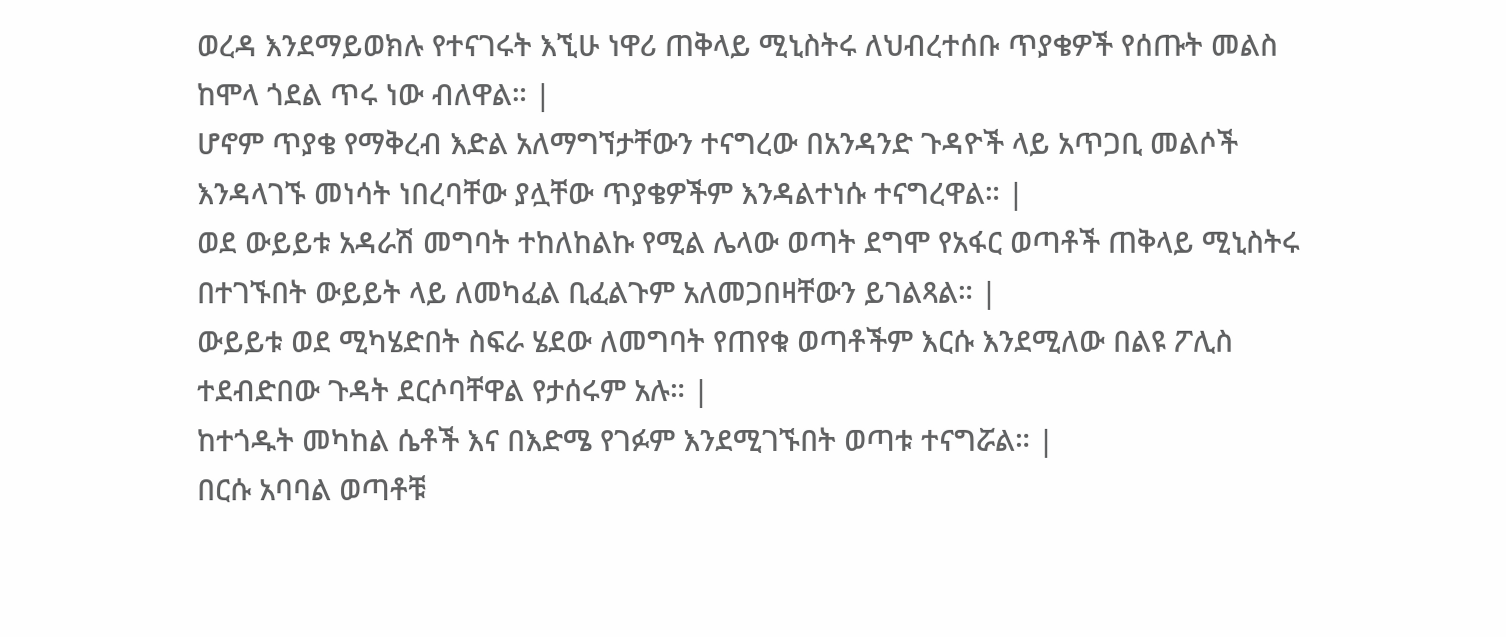ወረዳ እንደማይወክሉ የተናገሩት እኚሁ ነዋሪ ጠቅላይ ሚኒስትሩ ለህብረተሰቡ ጥያቄዎች የሰጡት መልስ ከሞላ ጎደል ጥሩ ነው ብለዋል። |
ሆኖም ጥያቄ የማቅረብ እድል አለማግኘታቸውን ተናግረው በአንዳንድ ጉዳዮች ላይ አጥጋቢ መልሶች እንዳላገኙ መነሳት ነበረባቸው ያሏቸው ጥያቄዎችም እንዳልተነሱ ተናግረዋል። |
ወደ ውይይቱ አዳራሽ መግባት ተከለከልኩ የሚል ሌላው ወጣት ደግሞ የአፋር ወጣቶች ጠቅላይ ሚኒስትሩ በተገኙበት ውይይት ላይ ለመካፈል ቢፈልጉም አለመጋበዛቸውን ይገልጻል። |
ውይይቱ ወደ ሚካሄድበት ስፍራ ሄደው ለመግባት የጠየቁ ወጣቶችም እርሱ እንደሚለው በልዩ ፖሊስ ተደብድበው ጉዳት ደርሶባቸዋል የታሰሩም አሉ። |
ከተጎዱት መካከል ሴቶች እና በእድሜ የገፉም እንደሚገኙበት ወጣቱ ተናግሯል። |
በርሱ አባባል ወጣቶቹ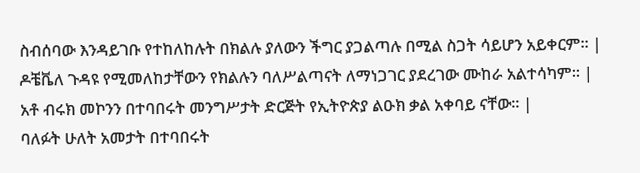ስብሰባው እንዳይገቡ የተከለከሉት በክልሉ ያለውን ችግር ያጋልጣሉ በሚል ስጋት ሳይሆን አይቀርም። |
ዶቼቬለ ጉዳዩ የሚመለከታቸውን የክልሉን ባለሥልጣናት ለማነጋገር ያደረገው ሙከራ አልተሳካም። |
አቶ ብሩክ መኮንን በተባበሩት መንግሥታት ድርጅት የኢትዮጵያ ልዑክ ቃል አቀባይ ናቸው። |
ባለፉት ሁለት አመታት በተባበሩት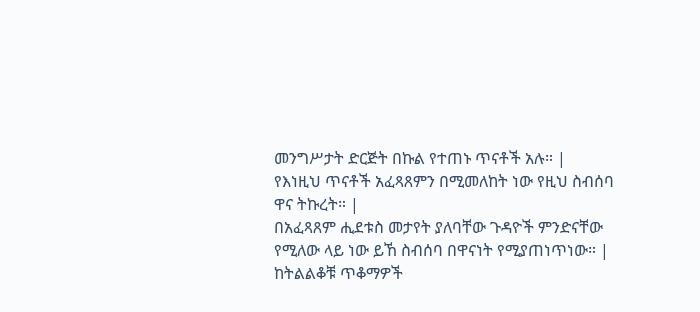መንግሥታት ድርጅት በኩል የተጠኑ ጥናቶች አሉ። |
የእነዚህ ጥናቶች አፈጻጸምን በሚመለከት ነው የዚህ ስብሰባ ዋና ትኩረት። |
በአፈጻጸም ሒደቱስ መታየት ያለባቸው ጉዳዮች ምንድናቸው የሚለው ላይ ነው ይኸ ስብሰባ በዋናነት የሚያጠነጥነው። |
ከትልልቆቹ ጥቆማዎች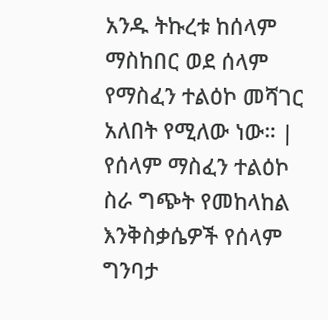አንዱ ትኩረቱ ከሰላም ማስከበር ወደ ሰላም የማስፈን ተልዕኮ መሻገር አለበት የሚለው ነው። |
የሰላም ማስፈን ተልዕኮ ስራ ግጭት የመከላከል እንቅስቃሴዎች የሰላም ግንባታ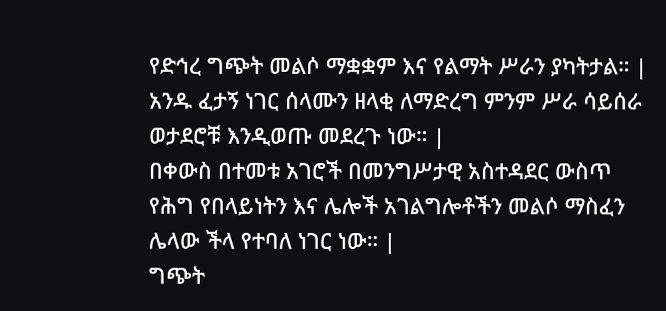የድኅረ ግጭት መልሶ ማቋቋም እና የልማት ሥራን ያካትታል። |
አንዱ ፈታኝ ነገር ሰላሙን ዘላቂ ለማድረግ ምንም ሥራ ሳይሰራ ወታደሮቹ እንዲወጡ መደረጉ ነው። |
በቀውስ በተመቱ አገሮች በመንግሥታዊ አስተዳደር ውስጥ የሕግ የበላይነትን እና ሌሎች አገልግሎቶችን መልሶ ማስፈን ሌላው ችላ የተባለ ነገር ነው። |
ግጭት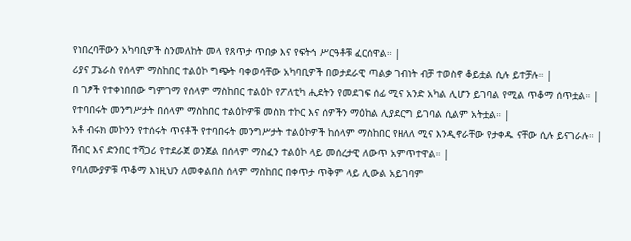የነበረባቸውን አካባቢዎች ስንመለከት መላ የጸጥታ ጥበቃ እና የፍትኅ ሥርዓቶቹ ፈርሰዋል። |
ሪያና ፓኔራስ የሰላም ማስከበር ተልዕኮ ግጭት ባቀወሳቸው አካባቢዎች በወታደራዊ ጣልቃ ገብነት ብቻ ተወስኖ ቆይቷል ሲሉ ይተቻሉ። |
በ ገፆች የተቀነበበው ግምገማ የሰላም ማስከበር ተልዕኮ የፖለቲካ ሒደትን የመደገፍ ሰፊ ሚና አንድ አካል ሊሆን ይገባል የሚል ጥቆማ ሰጥቷል። |
የተባበሩት መንግሥታት በሰላም ማስከበር ተልዕኮዎቹ መስክ ተኮር እና ሰዎችን ማዕከል ሊያደርግ ይገባል ሲልም አትቷል። |
አቶ ብሩክ መኮንን የተሰሩት ጥናቶች የተባበሩት መንግሥታት ተልዕኮዎች ከሰላም ማስከበር የዘለለ ሚና እንዲኖራቸው የታቀዱ ናቸው ሲሉ ይናገራሉ። |
ሽብር እና ድንበር ተሻጋሪ የተደራጀ ወንጀል በሰላም ማስፈን ተልዕኮ ላይ መሰረታዊ ለውጥ አምጥተዋል። |
የባለሙያዎቹ ጥቆማ እነዚህን ለመቀልበስ ሰላም ማስከበር በቀጥታ ጥቅም ላይ ሊውል አይገባም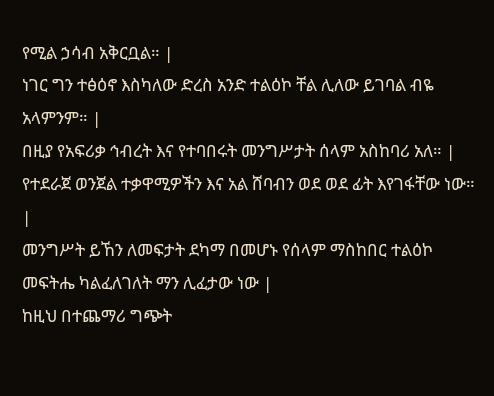የሚል ኃሳብ አቅርቧል። |
ነገር ግን ተፅዕኖ እስካለው ድረስ አንድ ተልዕኮ ቸል ሊለው ይገባል ብዬ አላምንም። |
በዚያ የአፍሪቃ ኅብረት እና የተባበሩት መንግሥታት ሰላም አስከባሪ አለ። |
የተደራጀ ወንጀል ተቃዋሚዎችን እና አል ሸባብን ወደ ወደ ፊት እየገፋቸው ነው። |
መንግሥት ይኸን ለመፍታት ደካማ በመሆኑ የሰላም ማስከበር ተልዕኮ መፍትሔ ካልፈለገለት ማን ሊፈታው ነው |
ከዚህ በተጨማሪ ግጭት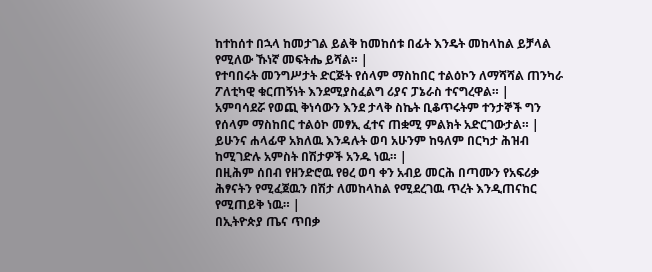ከተከሰተ በኋላ ከመታገል ይልቅ ከመከሰቱ በፊት እንዴት መከላከል ይቻላል የሚለው ኹነኛ መፍትሔ ይሻል። |
የተባበሩት መንግሥታት ድርጅት የሰላም ማስከበር ተልዕኮን ለማሻሻል ጠንካራ ፖለቲካዊ ቁርጠኝነት እንደሚያስፈልግ ሪያና ፓኔራስ ተናግረዋል። |
አምባሳደሯ የወጪ ቅነሳውን እንደ ታላቅ ስኬት ቢቆጥሩትም ተንታኞች ግን የሰላም ማስከበር ተልዕኮ መፃኢ ፈተና ጠቋሚ ምልክት አድርገውታል። |
ይሁንና ሐላፊዋ አክለዉ እንዳሉት ወባ አሁንም ከዓለም በርካታ ሕዝብ ከሚገድሉ አምስት በሽታዎች አንዱ ነዉ። |
በዚሕም ሰበብ የዘንድሮዉ የፀረ ወባ ቀን አብይ መርሕ በጣሙን የአፍሪቃ ሕፃናትን የሚፈጀዉን በሽታ ለመከላከል የሚደረገዉ ጥረት እንዲጠናከር የሚጠይቅ ነዉ። |
በኢትዮጵያ ጤና ጥበቃ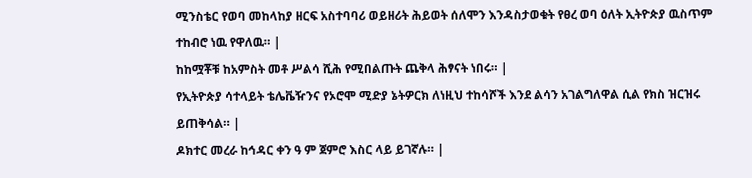ሚንስቴር የወባ መከላከያ ዘርፍ አስተባባሪ ወይዘሪት ሕይወት ሰለሞን እንዳስታወቁት የፀረ ወባ ዕለት ኢትዮጵያ ዉስጥም ተከብሮ ነዉ የዋለዉ። |
ከከሟቾቹ ከአምስት መቶ ሥልሳ ሺሕ የሚበልጡት ጨቅላ ሕፃናት ነበሩ። |
የኢትዮጵያ ሳተላይት ቴሌቬዥንና የኦሮሞ ሚድያ ኔትዎርክ ለነዚህ ተከሳሾች እንደ ልሳን አገልግለዋል ሲል የክስ ዝርዝሩ ይጠቅሳል። |
ዶክተር መረራ ከኅዳር ቀን ዓ ም ጀምሮ እስር ላይ ይገኛሉ። |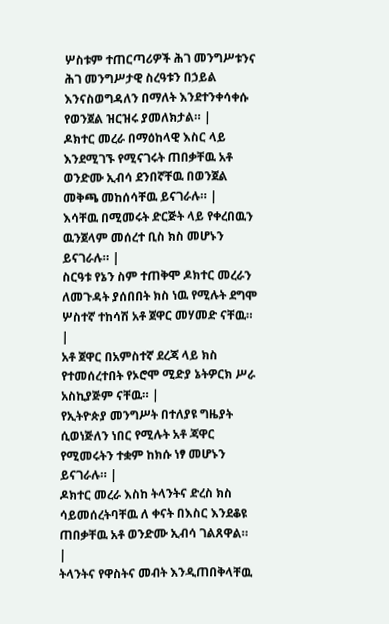ሦስቱም ተጠርጣሪዎች ሕገ መንግሥቱንና ሕገ መንግሥታዊ ስረዓቱን በኃይል እንናስወግዳለን በማለት እንደተንቀሳቀሱ የወንጀል ዝርዝሩ ያመለክታል። |
ዶክተር መረራ በማዕከላዊ እስር ላይ እንደሚገኙ የሚናገሩት ጠበቃቸዉ አቶ ወንድሙ ኢብሳ ደንበኛቸዉ በወንጀል መቅጫ መከሰሳቸዉ ይናገራሉ። |
እሳቸዉ በሚመሩት ድርጅት ላይ የቀረበዉን ዉንጀላም መሰረተ ቢስ ክስ መሆኑን ይናገራሉ። |
ስርዓቱ የኔን ስም ተጠቅሞ ዶክተር መረራን ለመጉዳት ያሰበበት ክስ ነዉ የሚሉት ደግሞ ሦስተኛ ተከሳሽ አቶ ጀዋር መሃመድ ናቸዉ። |
አቶ ጀዋር በአምስተኛ ደረጃ ላይ ክስ የተመሰረተበት የኦሮሞ ሚድያ ኔትዎርክ ሥራ አስኪያጅም ናቸዉ። |
የኢትዮጵያ መንግሥት በተለያዩ ግዜያት ሲወነጅለን ነበር የሚሉት አቶ ጃዋር የሚመሩትን ተቋም ከክሱ ነፃ መሆኑን ይናገራሉ። |
ዶክተር መረራ እስከ ትላንትና ድረስ ክስ ሳይመሰረትባቸዉ ለ ቀናት በእስር እንደቆዩ ጠበቃቸዉ አቶ ወንድሙ ኢብሳ ገልጸዋል። |
ትላንትና የዋስትና መብት እንዲጠበቅላቸዉ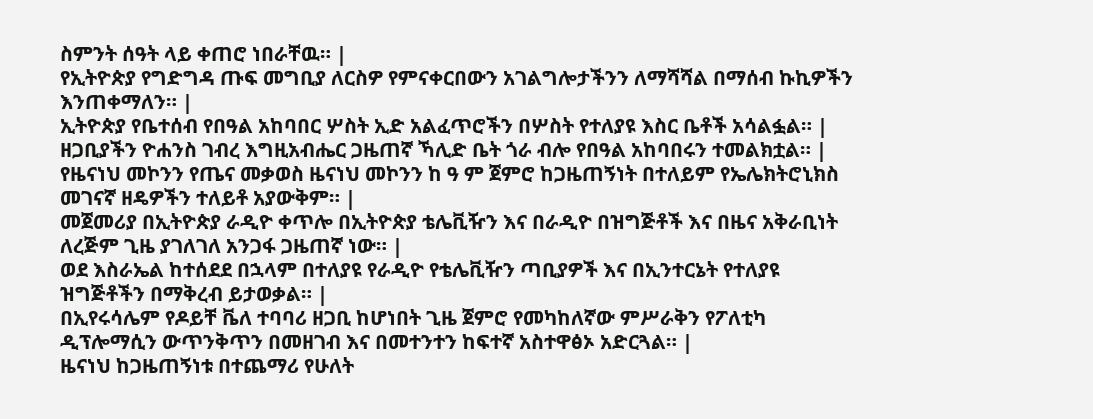ስምንት ሰዓት ላይ ቀጠሮ ነበራቸዉ። |
የኢትዮጵያ የግድግዳ ጡፍ መግቢያ ለርስዎ የምናቀርበውን አገልግሎታችንን ለማሻሻል በማሰብ ኩኪዎችን እንጠቀማለን። |
ኢትዮጵያ የቤተሰብ የበዓል አከባበር ሦስት ኢድ አልፈጥሮችን በሦስት የተለያዩ እስር ቤቶች አሳልፏል። |
ዘጋቢያችን ዮሐንስ ገብረ እግዚአብሔር ጋዜጠኛ ኻሊድ ቤት ጎራ ብሎ የበዓል አከባበሩን ተመልክቷል። |
የዜናነህ መኮንን የጤና መቃወስ ዜናነህ መኮንን ከ ዓ ም ጀምሮ ከጋዜጠኝነት በተለይም የኤሌክትሮኒክስ መገናኛ ዘዴዎችን ተለይቶ አያውቅም። |
መጀመሪያ በኢትዮጵያ ራዲዮ ቀጥሎ በኢትዮጵያ ቴሌቪዥን እና በራዲዮ በዝግጅቶች እና በዜና አቅራቢነት ለረጅም ጊዜ ያገለገለ አንጋፋ ጋዜጠኛ ነው። |
ወደ እስራኤል ከተሰደደ በኋላም በተለያዩ የራዲዮ የቴሌቪዥን ጣቢያዎች እና በኢንተርኔት የተለያዩ ዝግጅቶችን በማቅረብ ይታወቃል። |
በኢየሩሳሌም የዶይቸ ቬለ ተባባሪ ዘጋቢ ከሆነበት ጊዜ ጀምሮ የመካከለኛው ምሥራቅን የፖለቲካ ዲፕሎማሲን ውጥንቅጥን በመዘገብ እና በመተንተን ከፍተኛ አስተዋፅኦ አድርጓል። |
ዜናነህ ከጋዜጠኝነቱ በተጨማሪ የሁለት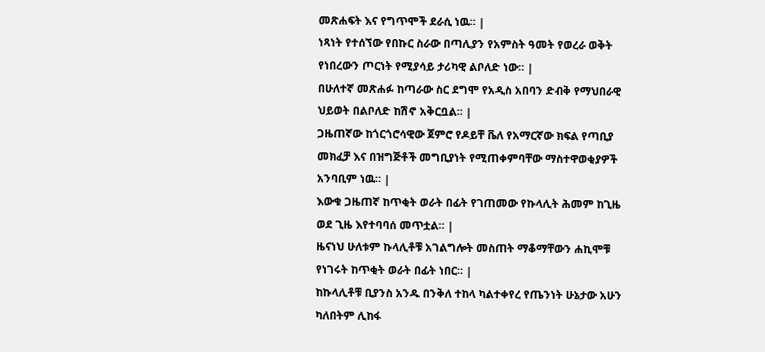መጽሐፍት እና የግጥሞች ደራሲ ነዉ። |
ነጻነት የተሰኘው የበኩር ስራው በጣሊያን የአምስት ዓመት የወረራ ወቅት የነበረውን ጦርነት የሚያሳይ ታሪካዊ ልቦለድ ነው። |
በሁለተኛ መጽሐፉ ከጣራው ስር ደግሞ የአዲስ አበባን ድብቅ የማህበራዊ ህይወት በልቦለድ ከሽኖ አቅርቧል። |
ጋዜጠኛው ከጎርጎሮሳዊው ጀምሮ የዶይቸ ቬለ የአማርኛው ክፍል የጣቢያ መክፈቻ እና በዝግጅቶች መግቢያነት የሚጠቀምባቸው ማስተዋወቂያዎች አንባቢም ነዉ። |
እውቁ ጋዜጠኛ ከጥቂት ወራት በፊት የገጠመው የኩላሊት ሕመም ከጊዜ ወደ ጊዜ እየተባባሰ መጥቷል። |
ዜናነህ ሁለቱም ኩላሊቶቹ አገልግሎት መስጠት ማቆማቸውን ሐኪሞቹ የነገሩት ከጥቂት ወራት በፊት ነበር። |
ከኩላሊቶቹ ቢያንስ አንዱ በንቅለ ተከላ ካልተቀየረ የጤንነት ሁኔታው አሁን ካለበትም ሊከፋ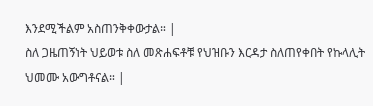እንደሚችልም አስጠንቅቀውታል። |
ስለ ጋዜጠኝነት ህይወቱ ስለ መጽሐፍቶቹ የህዝቡን እርዳታ ስለጠየቀበት የኩላሊት ህመሙ አውግቶናል። |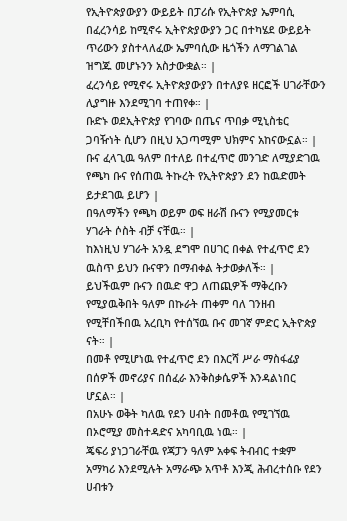የኢትዮጵያውያን ውይይት በፓሪሱ የኢትዮጵያ ኤምባሲ በፈረንሳይ ከሚኖሩ ኢትዮጵያውያን ጋር በተካሄደ ውይይት ጥሪውን ያስተላለፈው ኤምባሲው ዜጎችን ለማገልገል ዝግጁ መሆኑንን አስታውቋል። |
ፈረንሳይ የሚኖሩ ኢትዮጵያውያን በተለያዩ ዘርፎች ሀገራቸውን ሊያግዙ እንደሚገባ ተጠየቀ። |
ቡድኑ ወደኢትዮጵያ የገባው በጤና ጥበቃ ሚኒስቴር ጋባዥነት ሲሆን በዚህ አጋጣሚም ህክምና አከናውኗል። |
ቡና ፈላጊዉ ዓለም በተለይ በተፈጥሮ መንገድ ለሚያድገዉ የጫካ ቡና የሰጠዉ ትኩረት የኢትዮጵያን ደን ከዉድመት ይታደገዉ ይሆን |
በዓለማችን የጫካ ወይም ወፍ ዘራሽ ቡናን የሚያመርቱ ሃገራት ሶስት ብቻ ናቸዉ። |
ከእነዚህ ሃገራት አንዷ ደግሞ በሀገር በቀል የተፈጥሮ ደን ዉስጥ ይህን ቡናዋን በማብቀል ትታወቃለች። |
ይህችዉም ቡናን በዉድ ዋጋ ለጠጪዎች ማቅረቡን የሚያዉቅበት ዓለም በኩራት ጠቀም ባለ ገንዘብ የሚቸበችበዉ አረቢካ የተሰኘዉ ቡና መገኛ ምድር ኢትዮጵያ ናት። |
በመቶ የሚሆነዉ የተፈጥሮ ደን በእርሻ ሥራ ማስፋፊያ በሰዎች መኖሪያና በሰፈራ እንቅስቃሴዎች እንዳልነበር ሆኗል። |
በአሁኑ ወቅት ካለዉ የደን ሀብት በመቶዉ የሚገኘዉ በኦሮሚያ መስተዳድና አካባቢዉ ነዉ። |
ጄፍሪ ያነጋገራቸዉ የጃፓን ዓለም አቀፍ ትብብር ተቋም አማካሪ እንደሚሉት አማራጭ አጥቶ እንጂ ሕብረተሰቡ የደን ሀብቱን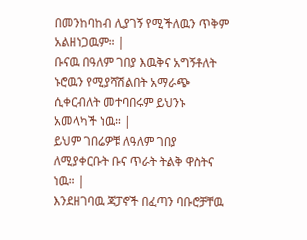በመንከባከብ ሊያገኝ የሚችለዉን ጥቅም አልዘነጋዉም። |
ቡናዉ በዓለም ገበያ እዉቅና አግኝቶለት ኑሮዉን የሚያሻሽልበት አማራጭ ሲቀርብለት መተባበሩም ይህንኑ አመላካች ነዉ። |
ይህም ገበሬዎቹ ለዓለም ገበያ ለሚያቀርቡት ቡና ጥራት ትልቅ ዋስትና ነዉ። |
እንደዘገባዉ ጃፓኖች በፈጣን ባቡሮቻቸዉ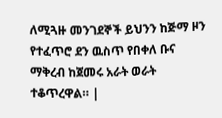ለሚጓዙ መንገደኞች ይህንን ከጅማ ዞን የተፈጥሮ ደን ዉስጥ የበቀለ ቡና ማቅረብ ከጀመሩ አራት ወራት ተቆጥረዋል። |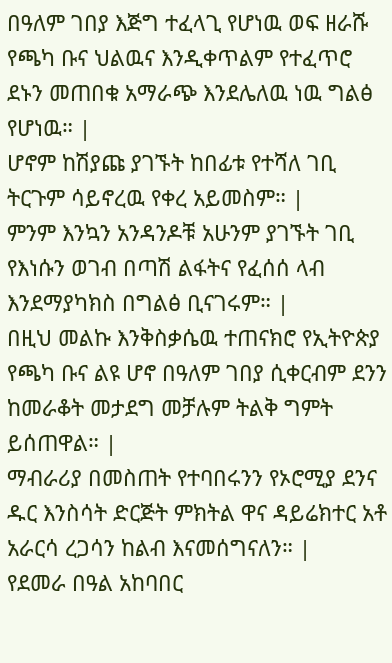በዓለም ገበያ እጅግ ተፈላጊ የሆነዉ ወፍ ዘራሹ የጫካ ቡና ህልዉና እንዲቀጥልም የተፈጥሮ ደኑን መጠበቁ አማራጭ እንደሌለዉ ነዉ ግልፅ የሆነዉ። |
ሆኖም ከሽያጩ ያገኙት ከበፊቱ የተሻለ ገቢ ትርጉም ሳይኖረዉ የቀረ አይመስም። |
ምንም እንኳን አንዳንዶቹ አሁንም ያገኙት ገቢ የእነሱን ወገብ በጣሽ ልፋትና የፈሰሰ ላብ እንደማያካክስ በግልፅ ቢናገሩም። |
በዚህ መልኩ እንቅስቃሴዉ ተጠናክሮ የኢትዮጵያ የጫካ ቡና ልዩ ሆኖ በዓለም ገበያ ሲቀርብም ደንን ከመራቆት መታደግ መቻሉም ትልቅ ግምት ይሰጠዋል። |
ማብራሪያ በመስጠት የተባበሩንን የኦሮሚያ ደንና ዱር እንስሳት ድርጅት ምክትል ዋና ዳይሬክተር አቶ አራርሳ ረጋሳን ከልብ እናመሰግናለን። |
የደመራ በዓል አከባበር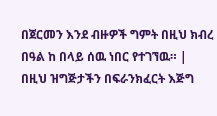በጀርመን እንደ ብዙዎች ግምት በዚህ ክብረ በዓል ከ በላይ ሰዉ ነበር የተገኘዉ። |
በዚህ ዝግጅታችን በፍራንክፈርት እጅግ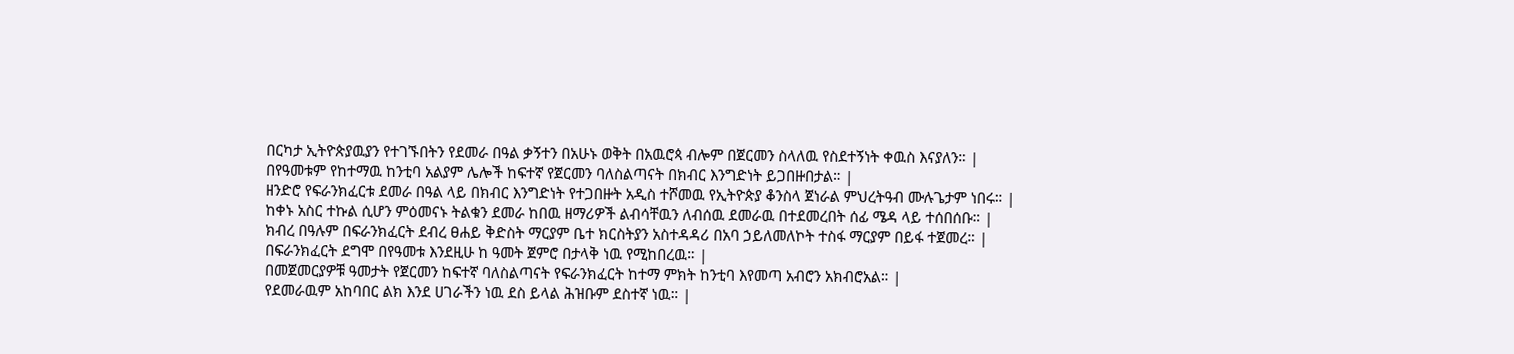በርካታ ኢትዮጵያዉያን የተገኙበትን የደመራ በዓል ቃኝተን በአሁኑ ወቅት በአዉሮጳ ብሎም በጀርመን ስላለዉ የስደተኝነት ቀዉስ እናያለን። |
በየዓመቱም የከተማዉ ከንቲባ አልያም ሌሎች ከፍተኛ የጀርመን ባለስልጣናት በክብር እንግድነት ይጋበዙበታል። |
ዘንድሮ የፍራንክፈርቱ ደመራ በዓል ላይ በክብር እንግድነት የተጋበዙት አዲስ ተሾመዉ የኢትዮጵያ ቆንስላ ጀነራል ምህረትዓብ ሙሉጌታም ነበሩ። |
ከቀኑ አስር ተኩል ሲሆን ምዕመናኑ ትልቁን ደመራ ከበዉ ዘማሪዎች ልብሳቸዉን ለብሰዉ ደመራዉ በተደመረበት ሰፊ ሜዳ ላይ ተሰበሰቡ። |
ክብረ በዓሉም በፍራንክፈርት ደብረ ፀሐይ ቅድስት ማርያም ቤተ ክርስትያን አስተዳዳሪ በአባ ኃይለመለኮት ተስፋ ማርያም በይፋ ተጀመረ። |
በፍራንክፈርት ደግሞ በየዓመቱ እንደዚሁ ከ ዓመት ጀምሮ በታላቅ ነዉ የሚከበረዉ። |
በመጀመርያዎቹ ዓመታት የጀርመን ከፍተኛ ባለስልጣናት የፍራንክፈርት ከተማ ምክት ከንቲባ እየመጣ አብሮን አክብሮአል። |
የደመራዉም አከባበር ልክ እንደ ሀገራችን ነዉ ደስ ይላል ሕዝቡም ደስተኛ ነዉ። |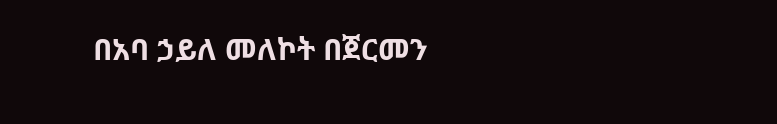በአባ ኃይለ መለኮት በጀርመን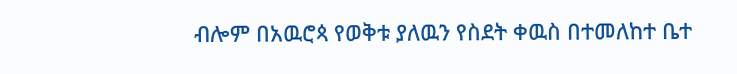ብሎም በአዉሮጳ የወቅቱ ያለዉን የስደት ቀዉስ በተመለከተ ቤተ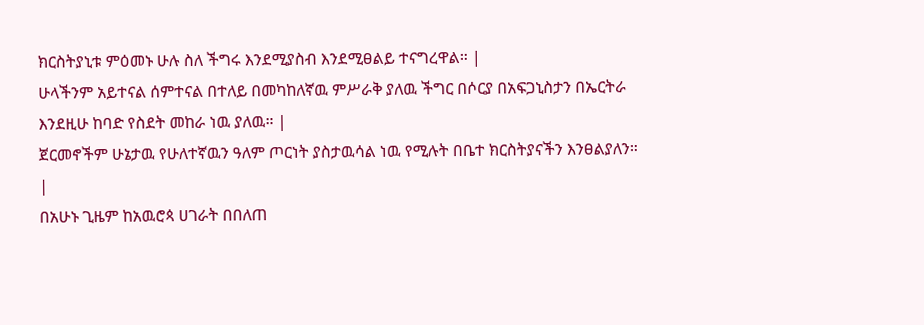ክርስትያኒቱ ምዕመኑ ሁሉ ስለ ችግሩ እንደሚያስብ እንደሚፀልይ ተናግረዋል። |
ሁላችንም አይተናል ሰምተናል በተለይ በመካከለኛዉ ምሥራቅ ያለዉ ችግር በሶርያ በአፍጋኒስታን በኤርትራ እንደዚሁ ከባድ የስደት መከራ ነዉ ያለዉ። |
ጀርመኖችም ሁኔታዉ የሁለተኛዉን ዓለም ጦርነት ያስታዉሳል ነዉ የሚሉት በቤተ ክርስትያናችን እንፀልያለን። |
በአሁኑ ጊዜም ከአዉሮጳ ሀገራት በበለጠ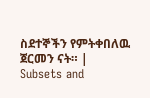ስደተኞችን የምትቀበለዉ ጀርመን ናት። |
Subsets and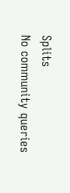Splits
No community queries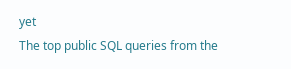yet
The top public SQL queries from the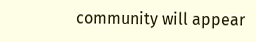community will appear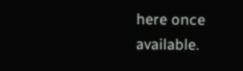here once available.